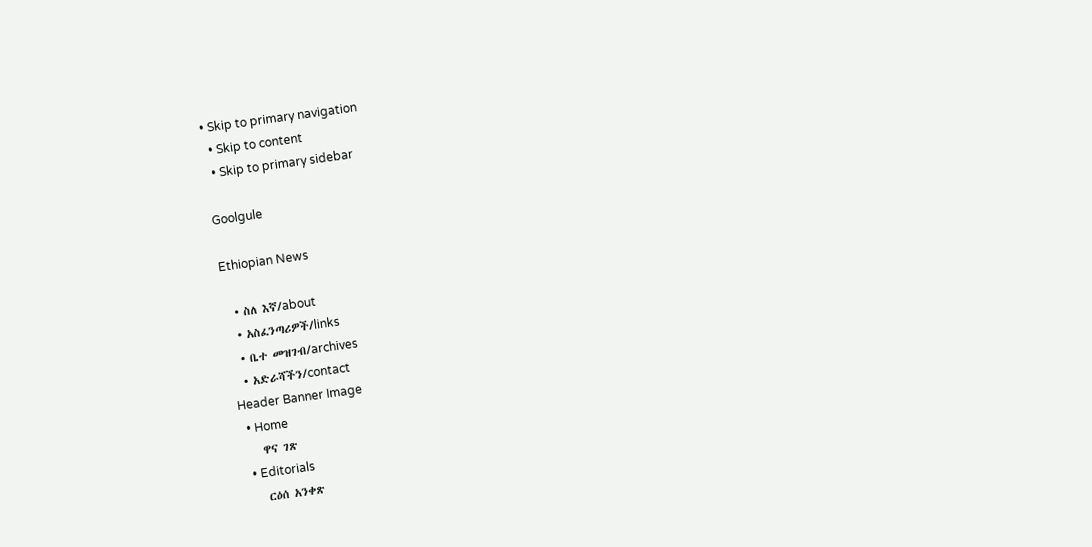• Skip to primary navigation
  • Skip to content
  • Skip to primary sidebar

Goolgule

Ethiopian News

  • ስለ እኛ/about
  • አስፈንጣሪዎች/links
  • ቤተ መዝገብ/archives
  • አድራሻችን/contact
Header Banner Image
  • Home
    ዋና ገጽ
  • Editorials
    ርዕሰ አንቀጽ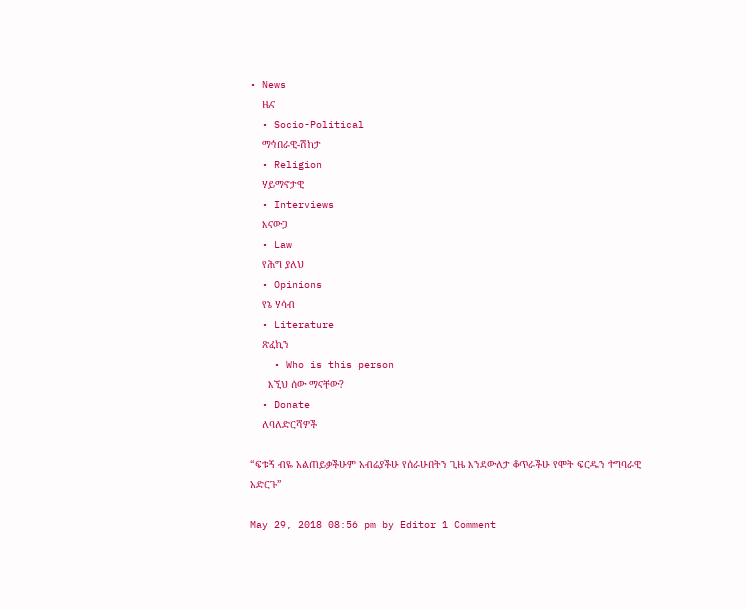• News
    ዜና
  • Socio-Political
    ማኅበራዊ-ሽከታ
  • Religion
    ሃይማኖታዊ
  • Interviews
    እናውጋ
  • Law
    የሕግ ያለህ
  • Opinions
    የኔ ሃሳብ
  • Literature
    ጽፈኪን
    • Who is this person
      እኚህ ሰው ማናቸው?
  • Donate
    ለባለድርሻዎች

“ፍቱኝ ብዬ አልጠይቃችሁም አብሬያችሁ የሰራሁበትን ጊዜ እንደውለታ ቆጥራችሁ የሞት ፍርዱን ተግባራዊ አድርጉ”

May 29, 2018 08:56 pm by Editor 1 Comment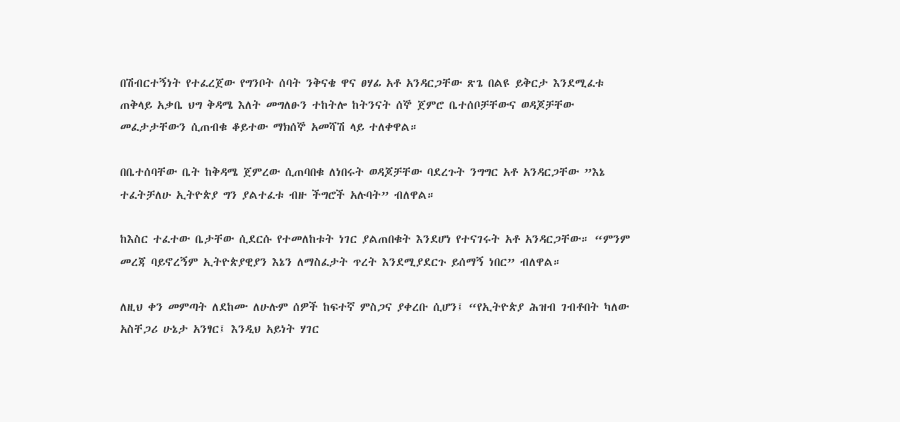በሽብርተኝነት የተፈረጀው የግንቦት ሰባት ንቅናቄ ዋና ፀሃፊ አቶ አንዳርጋቸው ጽጌ በልዩ ይቅርታ እንደሚፈቱ ጠቅላይ አቃቤ ህግ ቅዳሜ እለት መግለፁን ተከትሎ ከትንናት ሰኞ ጀምሮ ቤተሰቦቻቸውና ወዳጆቻቸው መፈታታቸውን ሲጠብቁ ቆይተው ማክሰኞ አመሻሽ ላይ ተለቀዋል።

በቤተሰባቸው ቤት ከቅዳሜ ጀምረው ሲጠባበቁ ለነበሩት ወዳጆቻቸው ባደረጉት ንግግር አቶ አንዳርጋቸው ”እኔ ተፈትቻለሁ ኢትዮጵያ ግን ያልተፈቱ ብዙ ችግሮች አሉባት” ብለዋል።

ከእስር ተፈተው ቤታቸው ሲደርሱ የተመለከቱት ነገር ያልጠበቁት እንደሆነ የተናገሩት አቶ አንዳርጋቸው። “ምንም መረጃ ባይኖረኝም ኢትዮጵያዊያን እኔን ለማስፈታት ጥረት እንደሚያደርጉ ይሰማኝ ነበር” ብለዋል።

ለዚህ ቀን መምጣት ለደከሙ ለሁሉም ሰዎች ከፍተኛ ምስጋና ያቀረቡ ሲሆን፤ “የኢትዮጵያ ሕዝብ ገብቶበት ካለው አስቸጋሪ ሁኔታ አንፃር፤ እንዲህ አይነት ሃገር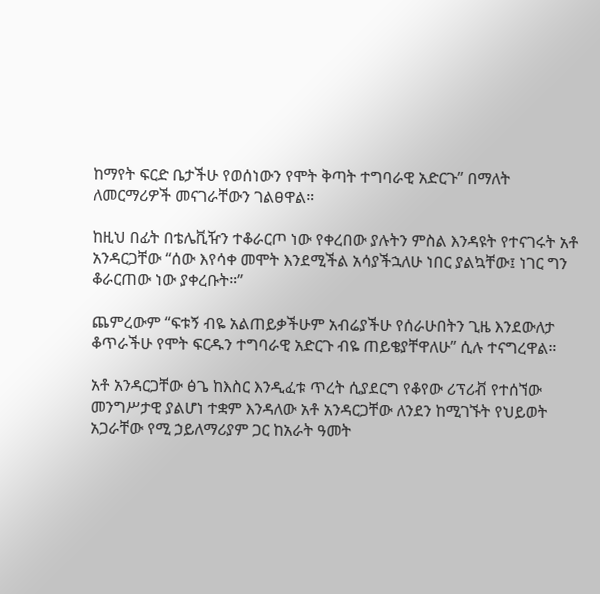ከማየት ፍርድ ቤታችሁ የወሰነውን የሞት ቅጣት ተግባራዊ አድርጉ” በማለት ለመርማሪዎች መናገራቸውን ገልፀዋል።

ከዚህ በፊት በቴሌቪዥን ተቆራርጦ ነው የቀረበው ያሉትን ምስል እንዳዩት የተናገሩት አቶ አንዳርጋቸው “ሰው እየሳቀ መሞት እንደሚችል አሳያችኋለሁ ነበር ያልኳቸው፤ ነገር ግን ቆራርጠው ነው ያቀረቡት።”

ጨምረውም “ፍቱኝ ብዬ አልጠይቃችሁም አብሬያችሁ የሰራሁበትን ጊዜ እንደውለታ ቆጥራችሁ የሞት ፍርዱን ተግባራዊ አድርጉ ብዬ ጠይቄያቸዋለሁ” ሲሉ ተናግረዋል።

አቶ አንዳርጋቸው ፅጌ ከእስር እንዲፈቱ ጥረት ሲያደርግ የቆየው ሪፕሪቭ የተሰኘው መንግሥታዊ ያልሆነ ተቋም እንዳለው አቶ አንዳርጋቸው ለንደን ከሚገኙት የህይወት አጋራቸው የሚ ኃይለማሪያም ጋር ከአራት ዓመት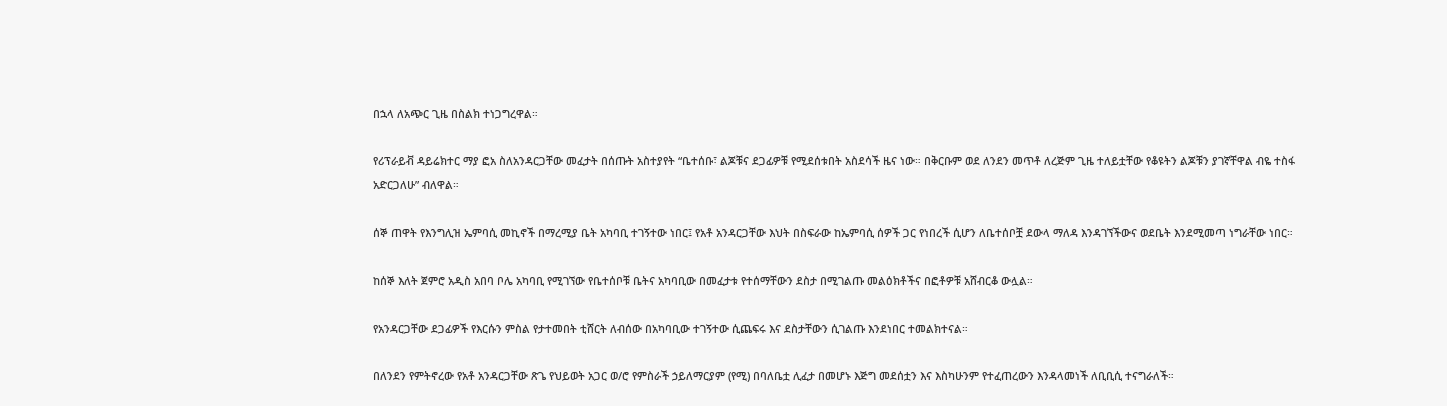በኋላ ለአጭር ጊዜ በስልክ ተነጋግረዋል።

የሪፕራይቭ ዳይሬክተር ማያ ፎአ ስለአንዳርጋቸው መፈታት በሰጡት አስተያየት “ቤተሰቡ፣ ልጆቹና ደጋፊዎቹ የሚደሰቱበት አስደሳች ዜና ነው። በቅርቡም ወደ ለንደን መጥቶ ለረጅም ጊዜ ተለይቷቸው የቆዩትን ልጆቹን ያገኛቸዋል ብዬ ተስፋ አድርጋለሁ” ብለዋል።

ሰኞ ጠዋት የእንግሊዝ ኤምባሲ መኪኖች በማረሚያ ቤት አካባቢ ተገኝተው ነበር፤ የአቶ አንዳርጋቸው እህት በስፍራው ከኤምባሲ ሰዎች ጋር የነበረች ሲሆን ለቤተሰቦቿ ደውላ ማለዳ እንዳገኘችውና ወደቤት እንደሚመጣ ነግራቸው ነበር።

ከሰኞ እለት ጀምሮ አዲስ አበባ ቦሌ አካባቢ የሚገኘው የቤተሰቦቹ ቤትና አካባቢው በመፈታቱ የተሰማቸውን ደስታ በሚገልጡ መልዕክቶችና በፎቶዎቹ አሸብርቆ ውሏል።

የአንዳርጋቸው ደጋፊዎች የእርሱን ምስል የታተመበት ቲሸርት ለብሰው በአካባቢው ተገኝተው ሲጨፍሩ እና ደስታቸውን ሲገልጡ እንደነበር ተመልክተናል።

በለንደን የምትኖረው የአቶ አንዳርጋቸው ጽጌ የህይወት አጋር ወ/ሮ የምስራች ኃይለማርያም (የሚ) በባለቤቷ ሊፈታ በመሆኑ እጅግ መደሰቷን እና እስካሁንም የተፈጠረውን እንዳላመነች ለቢቢሲ ተናግራለች።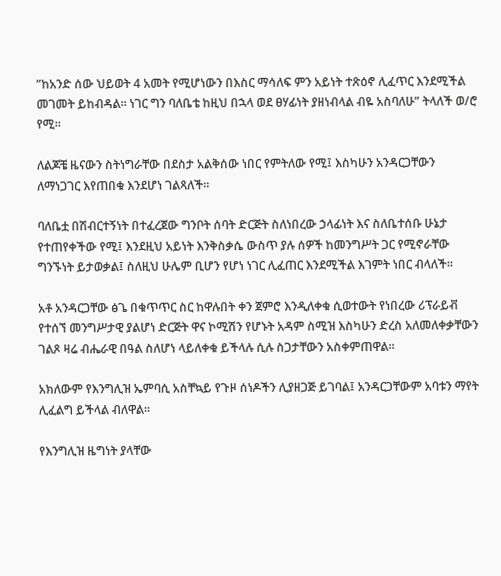”ከአንድ ሰው ህይወት 4 አመት የሚሆነውን በእስር ማሳለፍ ምን አይነት ተጽዕኖ ሊፈጥር እንደሚችል መገመት ይከብዳል። ነገር ግን ባለቤቴ ከዚህ በኋላ ወደ ፀሃፊነት ያዘነብላል ብዬ አስባለሁ” ትላለች ወ/ሮ የሚ።

ለልጆቼ ዜናውን ስትነግራቸው በደስታ አልቅሰው ነበር የምትለው የሚ፤ እስካሁን አንዳርጋቸውን ለማነጋገር እየጠበቁ እንደሆነ ገልጻለች።

ባለቤቷ በሽብርተኝነት በተፈረጀው ግንቦት ሰባት ድርጅት ስለነበረው ኃላፊነት እና ስለቤተሰቡ ሁኔታ የተጠየቀችው የሚ፤ እንደዚህ አይነት እንቅስቃሴ ውስጥ ያሉ ሰዎች ከመንግሥት ጋር የሚኖራቸው ግንኙነት ይታወቃል፤ ስለዚህ ሁሌም ቢሆን የሆነ ነገር ሊፈጠር እንደሚችል እገምት ነበር ብላለች።

አቶ አንዳርጋቸው ፅጌ በቁጥጥር ስር ከዋሉበት ቀን ጀምሮ እንዲለቀቁ ሲወተውት የነበረው ሪፕራይቭ የተሰኘ መንግሥታዊ ያልሆነ ድርጅት ዋና ኮሚሽን የሆኑት አዳም ስሚዝ እስካሁን ድረስ አለመለቀቃቸውን ገልጾ ዛሬ ብሔራዊ በዓል ስለሆነ ላይለቀቁ ይችላሉ ሲሉ ስጋታቸውን አስቀምጠዋል።

አክለውም የእንግሊዝ ኤምባሲ አስቸኳይ የጉዞ ሰነዶችን ሊያዘጋጅ ይገባል፤ አንዳርጋቸውም አባቱን ማየት ሊፈልግ ይችላል ብለዋል።

የእንግሊዝ ዜግነት ያላቸው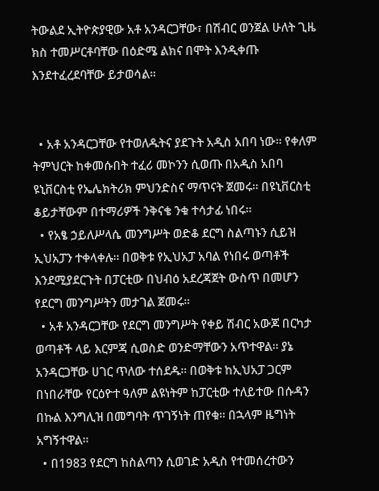ትውልደ ኢትዮጵያዊው አቶ አንዳርጋቸው፣ በሽብር ወንጀል ሁለት ጊዜ ክስ ተመሥርቶባቸው በዕድሜ ልክና በሞት እንዲቀጡ እንደተፈረደባቸው ይታወሳል።


  • አቶ አንዳርጋቸው የተወለዱትና ያደጉት አዲስ አበባ ነው። የቀለም ትምህርት ከቀመሱበት ተፈሪ መኮንን ሲወጡ በአዲስ አበባ ዩኒቨርስቲ የኤሌክትሪክ ምህንድስና ማጥናት ጀመሩ። በዩኒቨርስቲ ቆይታቸውም በተማሪዎች ንቅናቄ ንቁ ተሳታፊ ነበሩ።
  • የአፄ ኃይለሥላሴ መንግሥት ወድቆ ደርግ ስልጣኑን ሲይዝ ኢህአፓን ተቀላቀሉ። በወቅቱ የኢህአፓ አባል የነበሩ ወጣቶች እንደሚያደርጉት በፓርቲው በህብዕ አደረጃጀት ውስጥ በመሆን የደርግ መንግሥትን መታገል ጀመሩ።
  • አቶ አንዳርጋቸው የደርግ መንግሥት የቀይ ሽብር አውጆ በርካታ ወጣቶች ላይ እርምጃ ሲወስድ ወንድማቸውን አጥተዋል። ያኔ አንዳርጋቸው ሀገር ጥለው ተሰደዱ። በወቅቱ ከኢህአፓ ጋርም በነበራቸው የርዕዮተ ዓለም ልዩነትም ከፓርቲው ተለይተው በሱዳን በኩል እንግሊዝ በመግባት ጥገኝነት ጠየቁ። በኋላም ዜግነት አግኝተዋል።
  • በ1983 የደርግ ከስልጣን ሲወገድ አዲስ የተመሰረተውን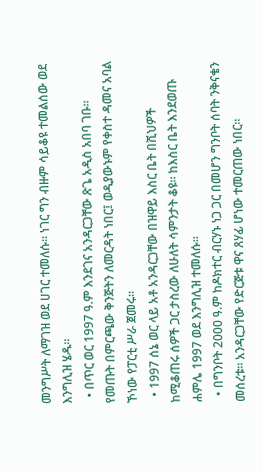መንግሥት ለማገዝ ወደ ሀገር ተመለሱ። ነገር ግን ብዙም ሳይቆዩ ተመልሰው ወደ እንግሊዝ ሄዱ።
  • በጥር ወር 1997 ዓ.ም እንደገና አንዳርጋቸው ጽጌ አዲስ አበባ ገቡ። የመጡት በምርጫው ቅንጅትን ለመርዳት ነበር፤ ወዲያውኑም የቀስተ ዳመና አባል ኾነው የፓርቲ ሥራ ጀመሩ።
  • 1997 ሰኔ ወር ላይ አቶ አንዳርጋቸው በዝዋይ እስር ቤት በሺህዎች ከሚቆጠሩ ሰዎች ጋር ታስረው ለሁለት ሳምንታት ቆዩ። ከእስር ቤት እንደወጡ ሐምሌ 1997 ወደ እንግሊዝ ተመለሱ።
  • በግንቦት 2000 ዓ.ም ከዶክተር ብርሃኑ ነጋ ጋር በመሆን ግንቦት ሰባት ንቅናቄን መሰረቱ። አንዳርጋቸው የድርጅቱ ዋና ጸሃፊ ሆነው ተመርጠው ነበር።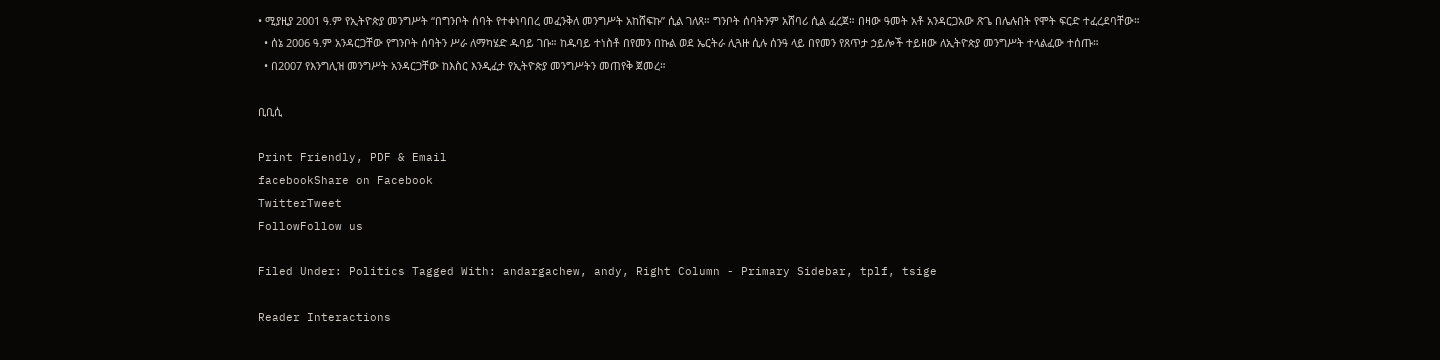• ሚያዚያ 2001 ዓ.ም የኢትዮጵያ መንግሥት “በግንቦት ሰባት የተቀነባበረ መፈንቅለ መንግሥት አከሸፍኩ” ሲል ገለጸ። ግንቦት ሰባትንም አሸባሪ ሲል ፈረጀ። በዛው ዓመት አቶ አንዳርጋአው ጽጌ በሌሉበት የሞት ፍርድ ተፈረደባቸው።
  • ሰኔ 2006 ዓ.ም አንዳርጋቸው የግንቦት ሰባትን ሥራ ለማካሄድ ዱባይ ገቡ። ከዱባይ ተነስቶ በየመን በኩል ወደ ኤርትራ ሊጓዙ ሲሉ ሰንዓ ላይ በየመን የጸጥታ ኃይሎች ተይዘው ለኢትዮጵያ መንግሥት ተላልፈው ተሰጡ።
  • በ2007 የእንግሊዝ መንግሥት አንዳርጋቸው ከእስር እንዲፈታ የኢትዮጵያ መንግሥትን መጠየቅ ጀመረ።

ቢቢሲ

Print Friendly, PDF & Email
facebookShare on Facebook
TwitterTweet
FollowFollow us

Filed Under: Politics Tagged With: andargachew, andy, Right Column - Primary Sidebar, tplf, tsige

Reader Interactions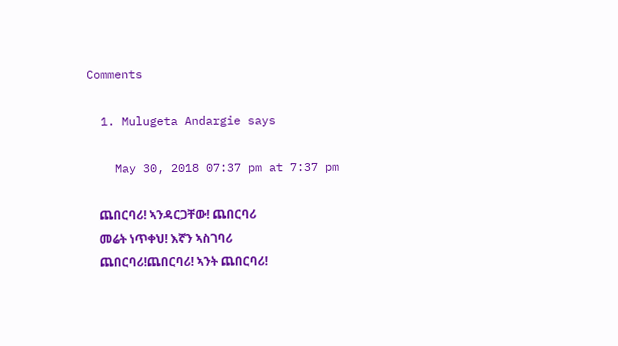Comments

  1. Mulugeta Andargie says

    May 30, 2018 07:37 pm at 7:37 pm

    ጨበርባሪ! ኣንዳርጋቸው! ጨበርባሪ
    መሬት ነጥቀህ! እኛን ኣስገባሪ
    ጨበርባሪ!ጨበርባሪ! ኣንት ጨበርባሪ!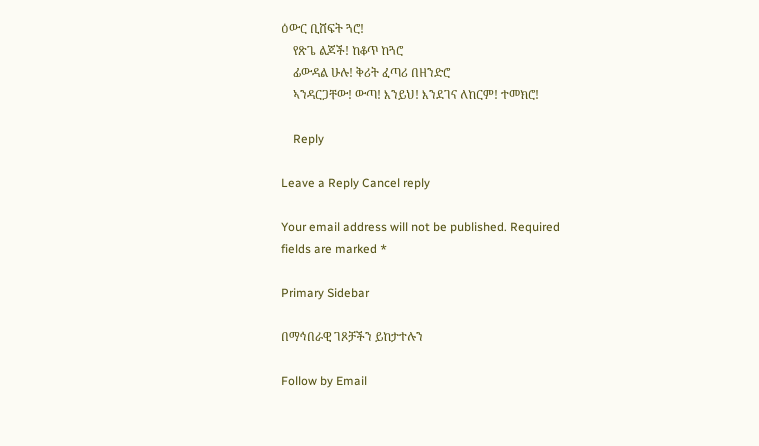ዕውር ቢሸፍት ጓሮ!
    የጽጌ ልጆች! ከቆጥ ከጓሮ
    ፊውዳል ሁሉ! ቅሪት ፈጣሪ በዘንድሮ
    ኣንዳርጋቸው! ውጣ! እንይህ! እንደገና ለከርም! ተመክሮ!

    Reply

Leave a Reply Cancel reply

Your email address will not be published. Required fields are marked *

Primary Sidebar

በማኅበራዊ ገጾቻችን ይከታተሉን

Follow by Email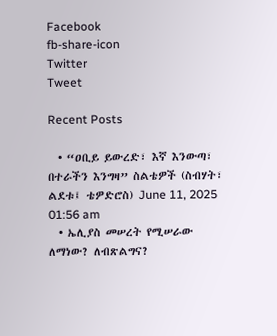Facebook
fb-share-icon
Twitter
Tweet

Recent Posts

  • “ዐቢይ ይውረድ፣ እኛ እንውጣ፣ በተራችን እንግዛ” ስልቴዎች (ስብሃት፣ ልደቱ፤ ቴዎድሮስ) June 11, 2025 01:56 am
  • ኤሊያስ መሠረት የሚሠራው ለማነው? ለብጽልግና?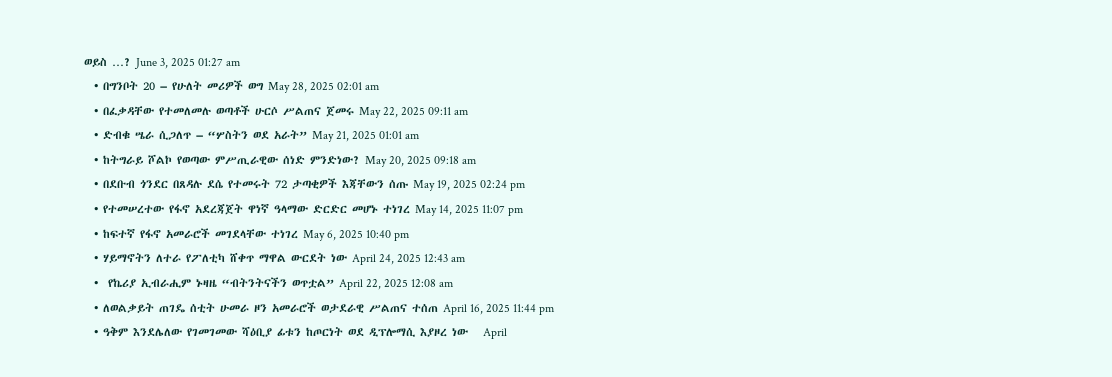ወይስ …? June 3, 2025 01:27 am
  • በግንቦት 20 – የሁለት መሪዎች ወግ May 28, 2025 02:01 am
  • በፈቃዳቸው የተመለመሉ ወጣቶች ሁርሶ ሥልጠና ጀመሩ May 22, 2025 09:11 am
  • ድብቁ ሤራ ሲጋለጥ – “ሦስትን ወደ አራት” May 21, 2025 01:01 am
  • ከትግራይ ሾልኮ የወጣው ምሥጢራዊው ሰነድ ምንድነው? May 20, 2025 09:18 am
  • በደቡብ ጎንደር በጸዳሉ ደሴ የተመሩት 72 ታጣቂዎች እጃቸውን ሰጡ May 19, 2025 02:24 pm
  • የተመሠረተው የፋኖ አደረጃጀት ዋነኛ ዓላማው ድርድር መሆኑ ተነገረ May 14, 2025 11:07 pm
  • ከፍተኛ የፋኖ አመራሮች መገደላቸው ተነገረ May 6, 2025 10:40 pm
  • ሃይማኖትን ለተራ የፖለቲካ ሸቀጥ ማዋል ውርደት ነው April 24, 2025 12:43 am
  •  የኬሪያ ኢብራሒም ኑዛዜ “ብትንትናችን ወጥቷል” April 22, 2025 12:08 am
  • ለወልቃይት ጠገዴ ሰቲት ሁመራ ዞን አመራሮች ወታደራዊ ሥልጠና ተሰጠ April 16, 2025 11:44 pm
  • ዓቅም እንደሌለው የገመገመው ሻዕቢያ ፊቱን ከጦርነት ወደ ዲፕሎማሲ እያዞረ ነው   April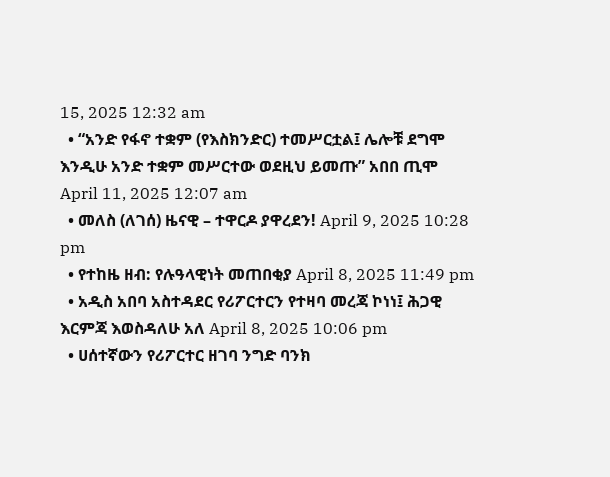15, 2025 12:32 am
  • “አንድ የፋኖ ተቋም (የእስክንድር) ተመሥርቷል፤ ሌሎቹ ደግሞ እንዲሁ አንድ ተቋም መሥርተው ወደዚህ ይመጡ” አበበ ጢሞ April 11, 2025 12:07 am
  • መለስ (ለገሰ) ዜናዊ – ተዋርዶ ያዋረደን! April 9, 2025 10:28 pm
  • የተከዜ ዘብ: የሉዓላዊነት መጠበቂያ April 8, 2025 11:49 pm
  • አዲስ አበባ አስተዳደር የሪፖርተርን የተዛባ መረጃ ኮነነ፤ ሕጋዊ እርምጃ እወስዳለሁ አለ April 8, 2025 10:06 pm
  • ሀሰተኛውን የሪፖርተር ዘገባ ንግድ ባንክ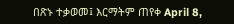በጽኑ ተቃወመ፤ እርማትም ጠየቀ April 8,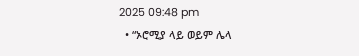2025 09:48 pm
  • “ኦሮሚያ ላይ ወይም ሌላ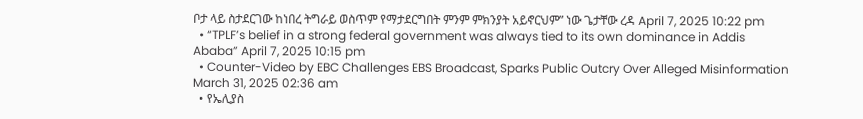ቦታ ላይ ስታደርገው ከነበረ ትግራይ ወስጥም የማታደርግበት ምንም ምክንያት አይኖርህም” ነው ጌታቸው ረዳ April 7, 2025 10:22 pm
  • “TPLF’s belief in a strong federal government was always tied to its own dominance in Addis Ababa” April 7, 2025 10:15 pm
  • Counter-Video by EBC Challenges EBS Broadcast, Sparks Public Outcry Over Alleged Misinformation March 31, 2025 02:36 am
  • የኤሊያስ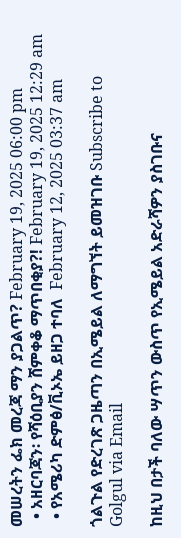መሠረትን ፌክ መረጃ ማን ያጋልጥ? February 19, 2025 06:00 pm
  • አዘርባጃን፡ የሻዕቢያን ሸምቀቆ ማጥበቂያ?! February 19, 2025 12:29 am
  • የአሜሪካ ድምፅ/ቪኦኤ ይዘጋ ተባለ  February 12, 2025 03:37 am

ጎልጉል የድረገጽ ጋዜጣን በኢሜይል ለማግኘት ይመዝገቡ Subscribe to Golgul via Email

ከዚህ በታች ባለው ሣጥን ውስጥ የኢሜይል አድራሻዎን ያስገቡና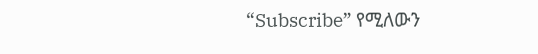“Subscribe” የሚለውን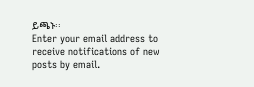ይጫኑ፡፡
Enter your email address to receive notifications of new posts by email.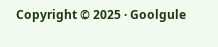Copyright © 2025 · Goolgule